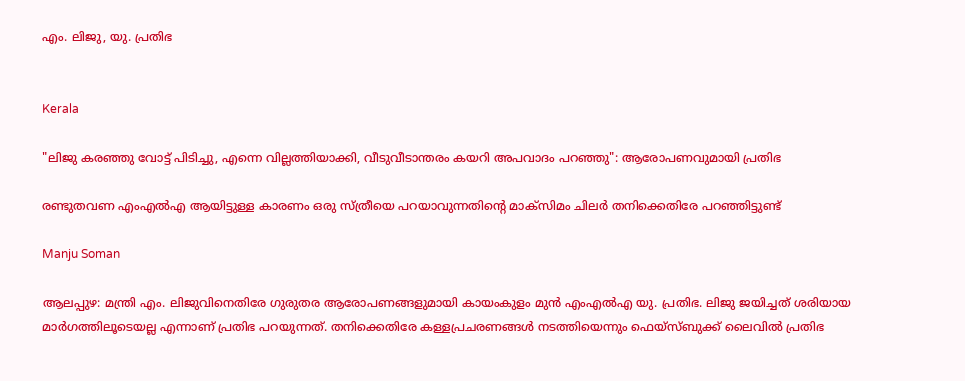എം. ലിജു, യു. പ്രതിഭ


Kerala

"ലിജു കരഞ്ഞു വോട്ട് പിടിച്ചു, എന്നെ വില്ലത്തിയാക്കി, വീടുവീടാന്തരം കയറി അപവാദം പറഞ്ഞു": ആരോപണവുമായി പ്രതിഭ

രണ്ടുതവണ എംഎൽഎ ആയിട്ടുള്ള കാരണം ഒരു സ്ത്രീയെ പറയാവുന്നതിന്റെ മാക്സിമം ചിലർ തനിക്കെതിരേ പറഞ്ഞിട്ടുണ്ട്

Manju Soman

ആലപ്പുഴ: മന്ത്രി എം. ലിജുവിനെതിരേ ഗുരുതര ആരോപണങ്ങളുമായി കായംകുളം മുൻ എംഎൽഎ യു. പ്രതിഭ. ലിജു ജയിച്ചത് ശരിയായ മാർഗത്തിലൂടെയല്ല എന്നാണ് പ്രതിഭ പറയുന്നത്. തനിക്കെതിരേ കള്ളപ്രചരണങ്ങൾ നടത്തിയെന്നും ഫെയ്സ്ബുക്ക് ലൈവിൽ പ്രതിഭ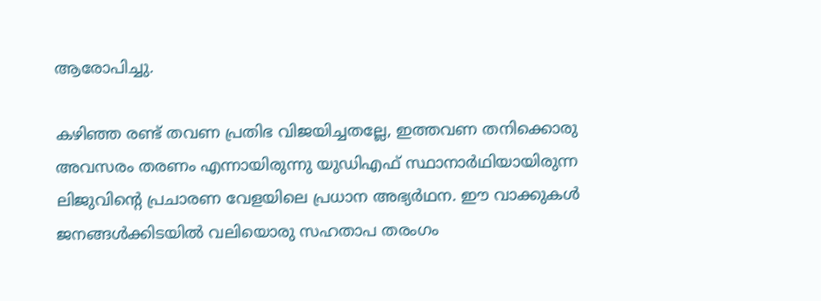ആരോപിച്ചു.

കഴിഞ്ഞ രണ്ട് തവണ പ്രതിഭ വിജയിച്ചതല്ലേ, ഇത്തവണ തനിക്കൊരു അവസരം തരണം എന്നായിരുന്നു യുഡിഎഫ് സ്ഥാനാർഥിയായിരുന്ന ലിജുവിന്‍റെ പ്രചാരണ വേളയിലെ പ്രധാന അഭ്യർഥന. ഈ വാക്കുകൾ ജനങ്ങൾക്കിടയിൽ വലിയൊരു സഹതാപ തരംഗം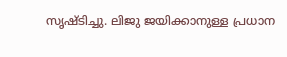സൃഷ്ടിച്ചു. ലിജു ജയിക്കാനുള്ള പ്രധാന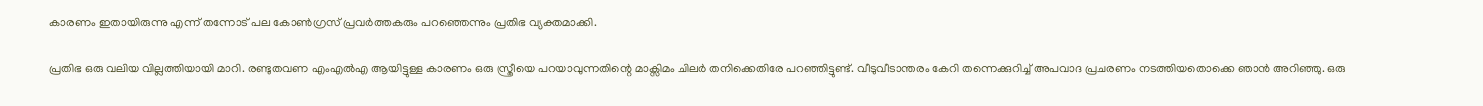കാരണം ഇതായിരുന്നു എന്ന് തന്നോട് പല കോൺഗ്രസ് പ്രവർത്തകരും പറഞ്ഞെന്നും പ്രതിഭ വ്യക്തമാക്കി.

പ്രതിഭ ഒരു വലിയ വില്ലത്തിയായി മാറി. രണ്ടുതവണ എംഎൽഎ ആയിട്ടുള്ള കാരണം ഒരു സ്ത്രീയെ പറയാവുന്നതിന്റെ മാക്സിമം ചിലർ തനിക്കെതിരേ പറഞ്ഞിട്ടുണ്ട്. വീടുവീടാന്തരം കേറി തന്നെക്കുറിച്ച് അപവാദ പ്രചരണം നടത്തിയതൊക്കെ ഞാൻ അറിഞ്ഞു. ഒരു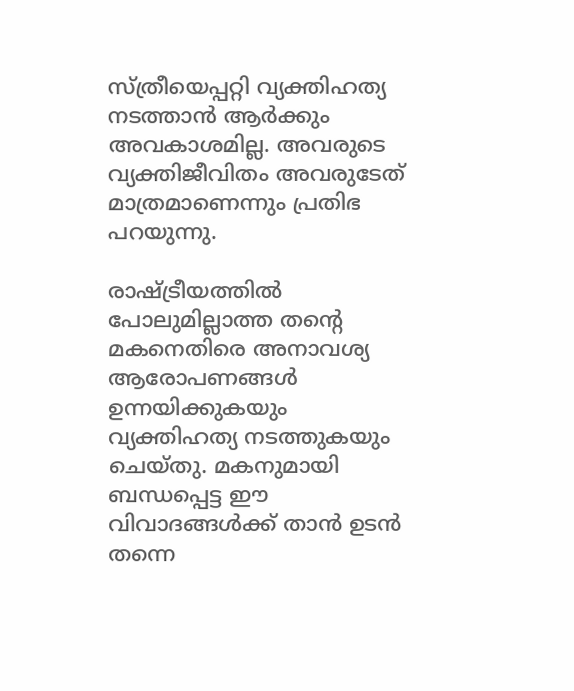സ്ത്രീയെപ്പറ്റി വ്യക്തിഹത്യ നടത്താൻ ആർക്കും അവകാശമില്ല. അവരുടെ വ്യക്തിജീവിതം അവരുടേത് മാത്രമാണെന്നും പ്രതിഭ പറയുന്നു.

രാഷ്ട്രീയത്തിൽ പോലുമില്ലാത്ത തന്‍റെ മകനെതിരെ അനാവശ്യ ആരോപണങ്ങൾ ഉന്നയിക്കുകയും വ്യക്തിഹത്യ നടത്തുകയും ചെയ്തു. മകനുമായി ബന്ധപ്പെട്ട ഈ വിവാദങ്ങൾക്ക് താൻ ഉടൻ തന്നെ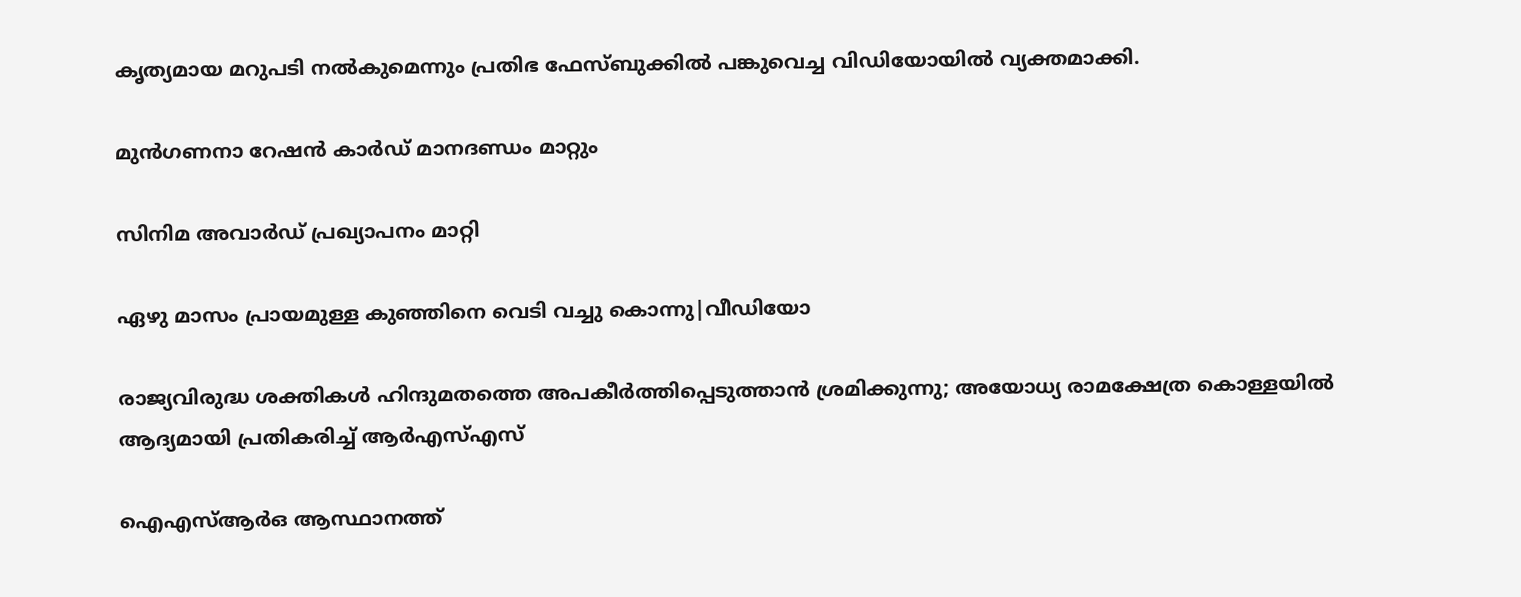കൃത്യമായ മറുപടി നൽകുമെന്നും പ്രതിഭ ഫേസ്ബുക്കിൽ പങ്കുവെച്ച വിഡിയോയിൽ വ്യക്തമാക്കി.

മുൻഗണനാ റേഷൻ കാർഡ് മാനദണ്ഡം മാറ്റും

സിനിമ അവാർഡ് പ്രഖ്യാപനം മാറ്റി

ഏഴു മാസം പ്രായമുള്ള കുഞ്ഞിനെ വെടി വച്ചു കൊന്നു|വീഡിയോ

രാജ്യവിരുദ്ധ ശക്തികൾ ഹിന്ദുമതത്തെ അപകീർത്തിപ്പെടുത്താൻ ശ്രമിക്കുന്നു; അയോധ്യ രാമക്ഷേത്ര കൊള്ളയിൽ ആദ്യമായി പ്രതികരിച്ച് ആർഎസ്എസ്

ഐഎസ്ആർഒ ആസ്ഥാനത്ത്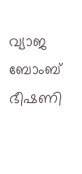വ്യാജ ബോംബ് ഭീഷണി